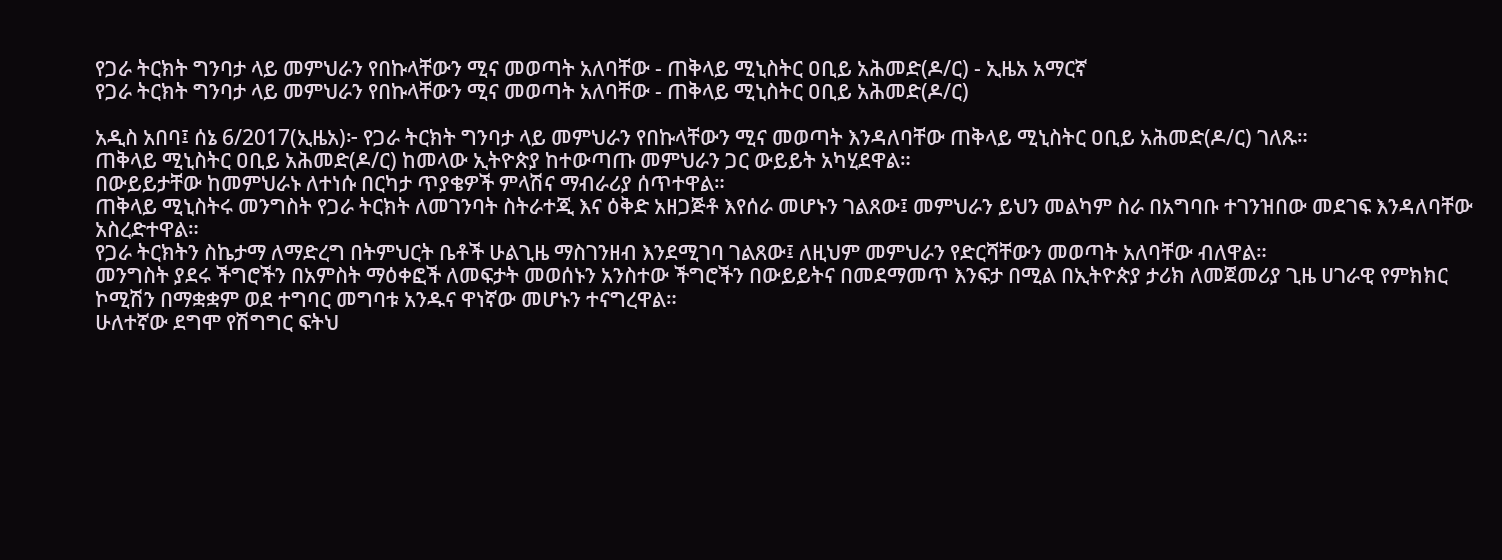የጋራ ትርክት ግንባታ ላይ መምህራን የበኩላቸውን ሚና መወጣት አለባቸው - ጠቅላይ ሚኒስትር ዐቢይ አሕመድ(ዶ/ር) - ኢዜአ አማርኛ
የጋራ ትርክት ግንባታ ላይ መምህራን የበኩላቸውን ሚና መወጣት አለባቸው - ጠቅላይ ሚኒስትር ዐቢይ አሕመድ(ዶ/ር)

አዲስ አበባ፤ ሰኔ 6/2017(ኢዜአ)፦ የጋራ ትርክት ግንባታ ላይ መምህራን የበኩላቸውን ሚና መወጣት እንዳለባቸው ጠቅላይ ሚኒስትር ዐቢይ አሕመድ(ዶ/ር) ገለጹ።
ጠቅላይ ሚኒስትር ዐቢይ አሕመድ(ዶ/ር) ከመላው ኢትዮጵያ ከተውጣጡ መምህራን ጋር ውይይት አካሂደዋል።
በውይይታቸው ከመምህራኑ ለተነሱ በርካታ ጥያቄዎች ምላሽና ማብራሪያ ሰጥተዋል።
ጠቅላይ ሚኒስትሩ መንግስት የጋራ ትርክት ለመገንባት ስትራተጂ እና ዕቅድ አዘጋጅቶ እየሰራ መሆኑን ገልጸው፤ መምህራን ይህን መልካም ስራ በአግባቡ ተገንዝበው መደገፍ እንዳለባቸው አስረድተዋል።
የጋራ ትርክትን ስኬታማ ለማድረግ በትምህርት ቤቶች ሁልጊዜ ማስገንዘብ እንደሚገባ ገልጸው፤ ለዚህም መምህራን የድርሻቸውን መወጣት አለባቸው ብለዋል።
መንግስት ያደሩ ችግሮችን በአምስት ማዕቀፎች ለመፍታት መወሰኑን አንስተው ችግሮችን በውይይትና በመደማመጥ እንፍታ በሚል በኢትዮጵያ ታሪክ ለመጀመሪያ ጊዜ ሀገራዊ የምክክር ኮሚሽን በማቋቋም ወደ ተግባር መግባቱ አንዱና ዋነኛው መሆኑን ተናግረዋል።
ሁለተኛው ደግሞ የሽግግር ፍትህ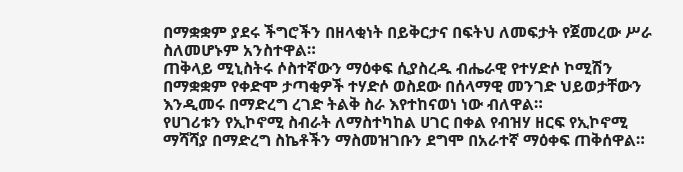በማቋቋም ያደሩ ችግሮችን በዘላቂነት በይቅርታና በፍትህ ለመፍታት የጀመረው ሥራ ስለመሆኑም አንስተዋል።
ጠቅላይ ሚኒስትሩ ሶስተኛውን ማዕቀፍ ሲያስረዱ ብሔራዊ የተሃድሶ ኮሚሽን በማቋቋም የቀድሞ ታጣቂዎች ተሃድሶ ወስደው በሰላማዊ መንገድ ህይወታቸውን እንዲመሩ በማድረግ ረገድ ትልቅ ስራ እየተከናወነ ነው ብለዋል።
የሀገሪቱን የኢኮኖሚ ስብራት ለማስተካከል ሀገር በቀል የብዝሃ ዘርፍ የኢኮኖሚ ማሻሻያ በማድረግ ስኬቶችን ማስመዝገቡን ደግሞ በአራተኛ ማዕቀፍ ጠቅሰዋል።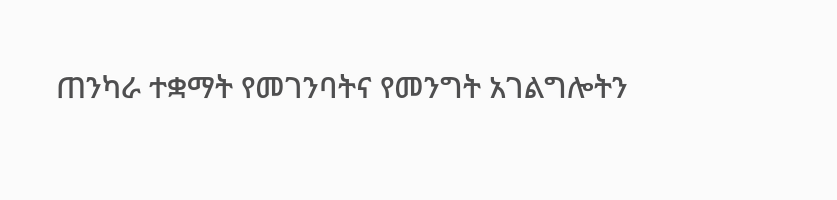ጠንካራ ተቋማት የመገንባትና የመንግት አገልግሎትን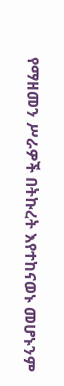የማዘመን ሥራዎች በትኩረት እየተከናወኑ መሆኑንም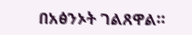በአፅንኦት ገልጸዋል።